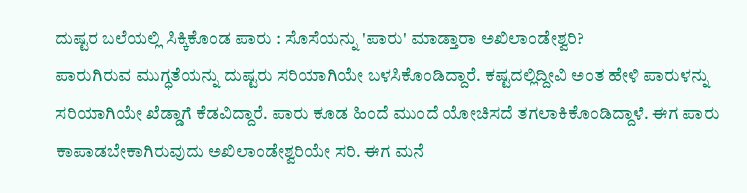ದುಷ್ಟರ ಬಲೆಯಲ್ಲಿ ಸಿಕ್ಕಿಕೊಂಡ ಪಾರು : ಸೊಸೆಯನ್ನು 'ಪಾರು' ಮಾಡ್ತಾರಾ ಅಖಿಲಾಂಡೇಶ್ವರಿ?
ಪಾರುಗಿರುವ ಮುಗ್ಧತೆಯನ್ನು ದುಷ್ಟರು ಸರಿಯಾಗಿಯೇ ಬಳಸಿಕೊಂಡಿದ್ದಾರೆ. ಕಷ್ಟದಲ್ಲಿದ್ದೀವಿ ಅಂತ ಹೇಳಿ ಪಾರುಳನ್ನು ಸರಿಯಾಗಿಯೇ ಖೆಡ್ಡಾಗೆ ಕೆಡವಿದ್ದಾರೆ. ಪಾರು ಕೂಡ ಹಿಂದೆ ಮುಂದೆ ಯೋಚಿಸದೆ ತಗಲಾಕಿಕೊಂಡಿದ್ದಾಳೆ. ಈಗ ಪಾರು ಕಾಪಾಡಬೇಕಾಗಿರುವುದು ಅಖಿಲಾಂಡೇಶ್ವರಿಯೇ ಸರಿ. ಈಗ ಮನೆ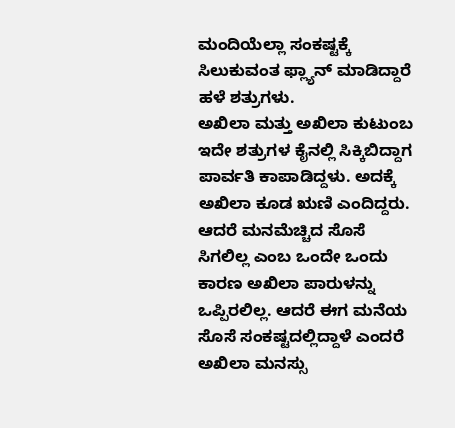ಮಂದಿಯೆಲ್ಲಾ ಸಂಕಷ್ಟಕ್ಕೆ ಸಿಲುಕುವಂತ ಫ್ಲ್ಯಾನ್ ಮಾಡಿದ್ದಾರೆ ಹಳೆ ಶತ್ರುಗಳು.
ಅಖಿಲಾ ಮತ್ತು ಅಖಿಲಾ ಕುಟುಂಬ ಇದೇ ಶತ್ರುಗಳ ಕೈನಲ್ಲಿ ಸಿಕ್ಕಿಬಿದ್ದಾಗ ಪಾರ್ವತಿ ಕಾಪಾಡಿದ್ದಳು. ಅದಕ್ಕೆ ಅಖಿಲಾ ಕೂಡ ಋಣಿ ಎಂದಿದ್ದರು. ಆದರೆ ಮನಮೆಚ್ಚಿದ ಸೊಸೆ ಸಿಗಲಿಲ್ಲ ಎಂಬ ಒಂದೇ ಒಂದು ಕಾರಣ ಅಖಿಲಾ ಪಾರುಳನ್ನು ಒಪ್ಪಿರಲಿಲ್ಲ. ಆದರೆ ಈಗ ಮನೆಯ ಸೊಸೆ ಸಂಕಷ್ಟದಲ್ಲಿದ್ದಾಳೆ ಎಂದರೆ ಅಖಿಲಾ ಮನಸ್ಸು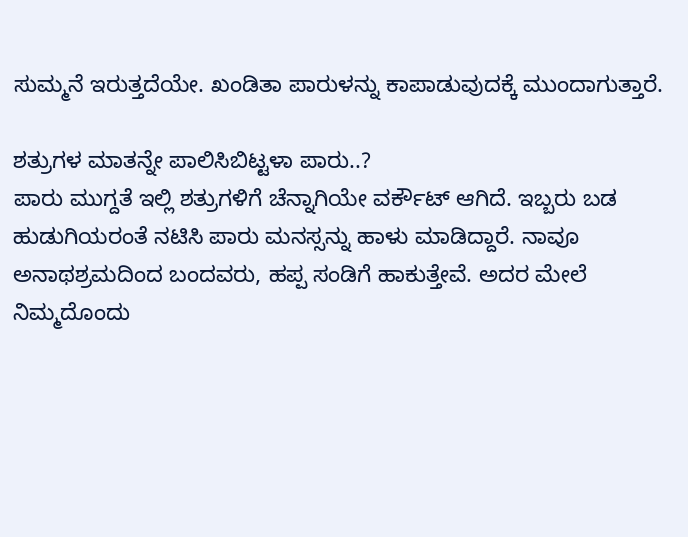ಸುಮ್ಮನೆ ಇರುತ್ತದೆಯೇ. ಖಂಡಿತಾ ಪಾರುಳನ್ನು ಕಾಪಾಡುವುದಕ್ಕೆ ಮುಂದಾಗುತ್ತಾರೆ.

ಶತ್ರುಗಳ ಮಾತನ್ನೇ ಪಾಲಿಸಿಬಿಟ್ಟಳಾ ಪಾರು..?
ಪಾರು ಮುಗ್ದತೆ ಇಲ್ಲಿ ಶತ್ರುಗಳಿಗೆ ಚೆನ್ನಾಗಿಯೇ ವರ್ಕೌಟ್ ಆಗಿದೆ. ಇಬ್ಬರು ಬಡ ಹುಡುಗಿಯರಂತೆ ನಟಿಸಿ ಪಾರು ಮನಸ್ಸನ್ನು ಹಾಳು ಮಾಡಿದ್ದಾರೆ. ನಾವೂ ಅನಾಥಶ್ರಮದಿಂದ ಬಂದವರು, ಹಪ್ಪ ಸಂಡಿಗೆ ಹಾಕುತ್ತೇವೆ. ಅದರ ಮೇಲೆ ನಿಮ್ಮದೊಂದು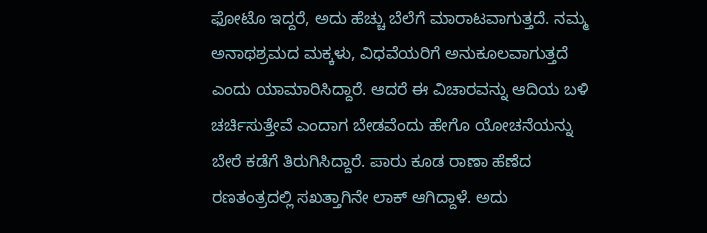ಫೋಟೊ ಇದ್ದರೆ, ಅದು ಹೆಚ್ಚು ಬೆಲೆಗೆ ಮಾರಾಟವಾಗುತ್ತದೆ. ನಮ್ಮ ಅನಾಥಶ್ರಮದ ಮಕ್ಕಳು, ವಿಧವೆಯರಿಗೆ ಅನುಕೂಲವಾಗುತ್ತದೆ ಎಂದು ಯಾಮಾರಿಸಿದ್ದಾರೆ. ಆದರೆ ಈ ವಿಚಾರವನ್ನು ಆದಿಯ ಬಳಿ ಚರ್ಚಿಸುತ್ತೇವೆ ಎಂದಾಗ ಬೇಡವೆಂದು ಹೇಗೊ ಯೋಚನೆಯನ್ನು ಬೇರೆ ಕಡೆಗೆ ತಿರುಗಿಸಿದ್ದಾರೆ. ಪಾರು ಕೂಡ ರಾಣಾ ಹೆಣೆದ ರಣತಂತ್ರದಲ್ಲಿ ಸಖತ್ತಾಗಿನೇ ಲಾಕ್ ಆಗಿದ್ದಾಳೆ. ಅದು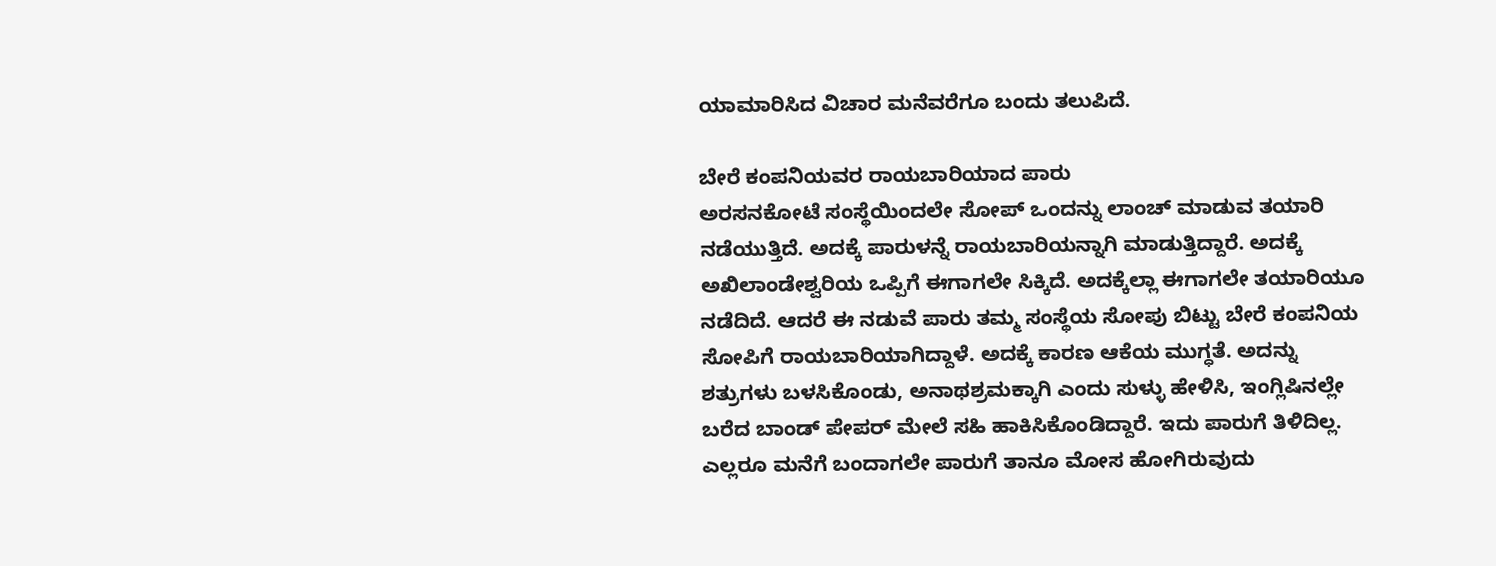ಯಾಮಾರಿಸಿದ ವಿಚಾರ ಮನೆವರೆಗೂ ಬಂದು ತಲುಪಿದೆ.

ಬೇರೆ ಕಂಪನಿಯವರ ರಾಯಬಾರಿಯಾದ ಪಾರು
ಅರಸನಕೋಟೆ ಸಂಸ್ಥೆಯಿಂದಲೇ ಸೋಪ್ ಒಂದನ್ನು ಲಾಂಚ್ ಮಾಡುವ ತಯಾರಿ ನಡೆಯುತ್ತಿದೆ. ಅದಕ್ಕೆ ಪಾರುಳನ್ನೆ ರಾಯಬಾರಿಯನ್ನಾಗಿ ಮಾಡುತ್ತಿದ್ದಾರೆ. ಅದಕ್ಕೆ ಅಖಿಲಾಂಡೇಶ್ವರಿಯ ಒಪ್ಪಿಗೆ ಈಗಾಗಲೇ ಸಿಕ್ಕಿದೆ. ಅದಕ್ಕೆಲ್ಲಾ ಈಗಾಗಲೇ ತಯಾರಿಯೂ ನಡೆದಿದೆ. ಆದರೆ ಈ ನಡುವೆ ಪಾರು ತಮ್ಮ ಸಂಸ್ಥೆಯ ಸೋಪು ಬಿಟ್ಟು ಬೇರೆ ಕಂಪನಿಯ ಸೋಪಿಗೆ ರಾಯಬಾರಿಯಾಗಿದ್ದಾಳೆ. ಅದಕ್ಕೆ ಕಾರಣ ಆಕೆಯ ಮುಗ್ಧತೆ. ಅದನ್ನು ಶತ್ರುಗಳು ಬಳಸಿಕೊಂಡು, ಅನಾಥಶ್ರಮಕ್ಕಾಗಿ ಎಂದು ಸುಳ್ಳು ಹೇಳಿಸಿ, ಇಂಗ್ಲಿಷಿನಲ್ಲೇ ಬರೆದ ಬಾಂಡ್ ಪೇಪರ್ ಮೇಲೆ ಸಹಿ ಹಾಕಿಸಿಕೊಂಡಿದ್ದಾರೆ. ಇದು ಪಾರುಗೆ ತಿಳಿದಿಲ್ಲ. ಎಲ್ಲರೂ ಮನೆಗೆ ಬಂದಾಗಲೇ ಪಾರುಗೆ ತಾನೂ ಮೋಸ ಹೋಗಿರುವುದು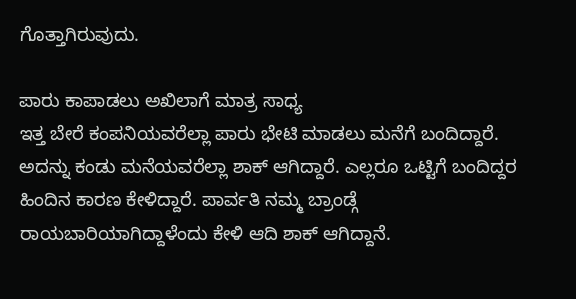ಗೊತ್ತಾಗಿರುವುದು.

ಪಾರು ಕಾಪಾಡಲು ಅಖಿಲಾಗೆ ಮಾತ್ರ ಸಾಧ್ಯ
ಇತ್ತ ಬೇರೆ ಕಂಪನಿಯವರೆಲ್ಲಾ ಪಾರು ಭೇಟಿ ಮಾಡಲು ಮನೆಗೆ ಬಂದಿದ್ದಾರೆ. ಅದನ್ನು ಕಂಡು ಮನೆಯವರೆಲ್ಲಾ ಶಾಕ್ ಆಗಿದ್ದಾರೆ. ಎಲ್ಲರೂ ಒಟ್ಟಿಗೆ ಬಂದಿದ್ದರ ಹಿಂದಿನ ಕಾರಣ ಕೇಳಿದ್ದಾರೆ. ಪಾರ್ವತಿ ನಮ್ಮ ಬ್ರಾಂಡ್ಗೆ ರಾಯಬಾರಿಯಾಗಿದ್ದಾಳೆಂದು ಕೇಳಿ ಆದಿ ಶಾಕ್ ಆಗಿದ್ದಾನೆ.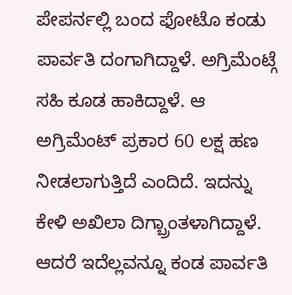ಪೇಪರ್ನಲ್ಲಿ ಬಂದ ಫೋಟೊ ಕಂಡು ಪಾರ್ವತಿ ದಂಗಾಗಿದ್ದಾಳೆ. ಅಗ್ರಿಮೆಂಟ್ಗೆ ಸಹಿ ಕೂಡ ಹಾಕಿದ್ದಾಳೆ. ಆ ಅಗ್ರಿಮೆಂಟ್ ಪ್ರಕಾರ 60 ಲಕ್ಷ ಹಣ ನೀಡಲಾಗುತ್ತಿದೆ ಎಂದಿದೆ. ಇದನ್ನು ಕೇಳಿ ಅಖಿಲಾ ದಿಗ್ಬ್ರಾಂತಳಾಗಿದ್ದಾಳೆ. ಆದರೆ ಇದೆಲ್ಲವನ್ನೂ ಕಂಡ ಪಾರ್ವತಿ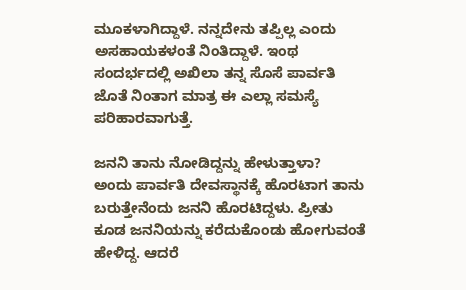ಮೂಕಳಾಗಿದ್ದಾಳೆ. ನನ್ನದೇನು ತಪ್ಪಿಲ್ಲ ಎಂದು ಅಸಹಾಯಕಳಂತೆ ನಿಂತಿದ್ದಾಳೆ. ಇಂಥ ಸಂದರ್ಭದಲ್ಲಿ ಅಖಿಲಾ ತನ್ನ ಸೊಸೆ ಪಾರ್ವತಿ ಜೊತೆ ನಿಂತಾಗ ಮಾತ್ರ ಈ ಎಲ್ಲಾ ಸಮಸ್ಯೆ ಪರಿಹಾರವಾಗುತ್ತೆ.

ಜನನಿ ತಾನು ನೋಡಿದ್ದನ್ನು ಹೇಳುತ್ತಾಳಾ?
ಅಂದು ಪಾರ್ವತಿ ದೇವಸ್ಥಾನಕ್ಕೆ ಹೊರಟಾಗ ತಾನು ಬರುತ್ತೇನೆಂದು ಜನನಿ ಹೊರಟಿದ್ದಳು. ಪ್ರೀತು ಕೂಡ ಜನನಿಯನ್ನು ಕರೆದುಕೊಂಡು ಹೋಗುವಂತೆ ಹೇಳಿದ್ದ. ಆದರೆ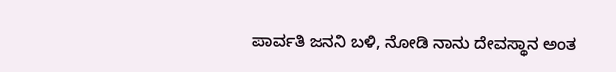ಪಾರ್ವತಿ ಜನನಿ ಬಳಿ, ನೋಡಿ ನಾನು ದೇವಸ್ಥಾನ ಅಂತ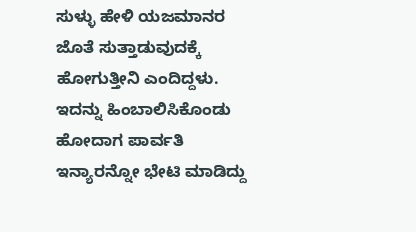ಸುಳ್ಳು ಹೇಳಿ ಯಜಮಾನರ ಜೊತೆ ಸುತ್ತಾಡುವುದಕ್ಕೆ ಹೋಗುತ್ತೀನಿ ಎಂದಿದ್ದಳು. ಇದನ್ನು ಹಿಂಬಾಲಿಸಿಕೊಂಡು ಹೋದಾಗ ಪಾರ್ವತಿ ಇನ್ಯಾರನ್ನೋ ಭೇಟಿ ಮಾಡಿದ್ದು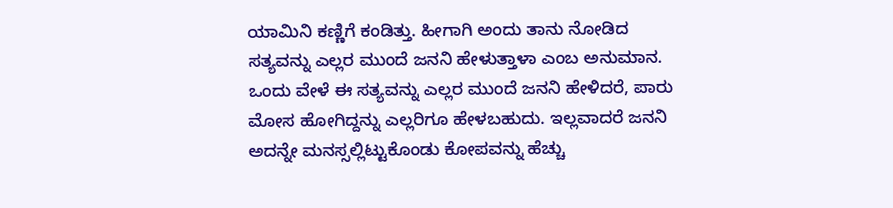ಯಾಮಿನಿ ಕಣ್ಣಿಗೆ ಕಂಡಿತ್ತು. ಹೀಗಾಗಿ ಅಂದು ತಾನು ನೋಡಿದ ಸತ್ಯವನ್ನು ಎಲ್ಲರ ಮುಂದೆ ಜನನಿ ಹೇಳುತ್ತಾಳಾ ಎಂಬ ಅನುಮಾನ. ಒಂದು ವೇಳೆ ಈ ಸತ್ಯವನ್ನು ಎಲ್ಲರ ಮುಂದೆ ಜನನಿ ಹೇಳಿದರೆ, ಪಾರು ಮೋಸ ಹೋಗಿದ್ದನ್ನು ಎಲ್ಲರಿಗೂ ಹೇಳಬಹುದು. ಇಲ್ಲವಾದರೆ ಜನನಿ ಅದನ್ನೇ ಮನಸ್ಸಲ್ಲಿಟ್ಟುಕೊಂಡು ಕೋಪವನ್ನು ಹೆಚ್ಚು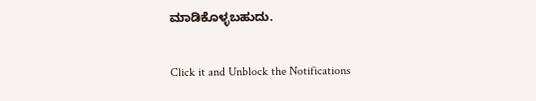ಮಾಡಿಕೊಳ್ಳಬಹುದು.


Click it and Unblock the Notifications